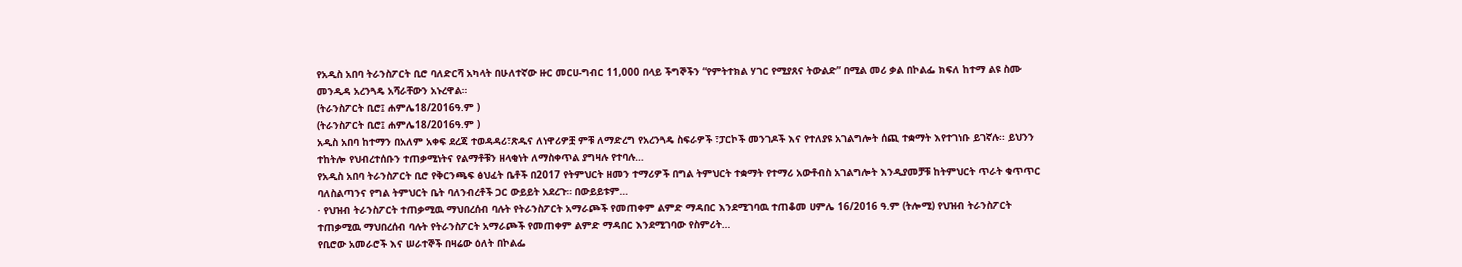የአዲስ አበባ ትራንስፖርት ቢሮ ባለድርሻ አካላት በሁለተኛው ዙር መርሀ-ግብር 11,000 በላይ ችግኞችን “የምትተክል ሃገር የሚያጸና ትውልድ” በሚል መሪ ቃል በኮልፌ ክፍለ ከተማ ልዩ ስሙ መንዲዳ አረንጓዴ አሻራቸውን አኑረዋል።
(ትራንስፖርት ቢሮ፤ ሐምሌ18/2016ዓ.ም )
(ትራንስፖርት ቢሮ፤ ሐምሌ18/2016ዓ.ም )
አዲስ አበባ ከተማን በአለም አቀፍ ደረጃ ተወዳዳሪ፣ጽዱና ለነዋሪዎቿ ምቹ ለማድረግ የአረንጓዴ ስፍራዎች ፣ፓርኮች መንገዶች እና የተለያዩ አገልግሎት ሰጪ ተቋማት እየተገነቡ ይገኛሉ፡፡ ይህንን ተከትሎ የህብረተሰቡን ተጠቃሚነትና የልማቶቹን ዘላቂነት ለማስቀጥል ያግዛሉ የተባሉ…
የአዲስ አበባ ትራንስፖርት ቢሮ የቅርንጫፍ ፅህፈት ቤቶች በ2017 የትምህርት ዘመን ተማሪዎች በግል ትምህርት ተቋማት የተማሪ አውቶብስ አገልግሎት እንዲያመቻቹ ከትምህርት ጥራት ቁጥጥር ባለስልጣንና የግል ትምህርት ቤት ባለንብረቶች ጋር ውይይት አደረጉ። በውይይቱም…
· የህዝብ ትራንስፖርት ተጠቃሚዉ ማህበረሰብ ባሉት የትራንስፖርት አማራጮች የመጠቀም ልምድ ማዳበር እንደሚገባዉ ተጠቆመ ሀምሌ 16/2016 ዓ.ም (ትሎሚ) የህዝብ ትራንስፖርት ተጠቃሚዉ ማህበረሰብ ባሉት የትራንስፖርት አማራጮች የመጠቀም ልምድ ማዳበር እንደሚገባው የስምሪት…
የቢሮው አመራሮች እና ሠራተኞች በዛሬው ዕለት በኮልፌ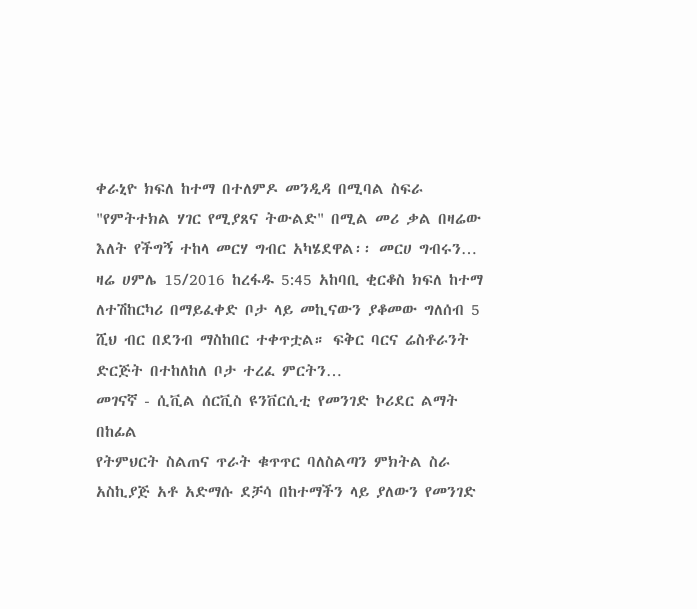ቀራኒዮ ክፍለ ከተማ በተለምዶ መንዲዳ በሚባል ስፍራ "የምትተክል ሃገር የሚያጸና ትውልድ" በሚል መሪ ቃል በዛሬው እለት የችግኝ ተከላ መርሃ ግብር አካሄደዋል፡፡ መርሀ ግብሩን…
ዛሬ ሀምሌ 15/2016 ከረፋዱ 5:45 አከባቢ ቂርቆስ ክፍለ ከተማ ለተሽከርካሪ በማይፈቀድ ቦታ ላይ መኪናውን ያቆመው ግለሰብ 5 ሺህ ብር በደንብ ማስከበር ተቀጥቷል። ፍቅር ባርና ሬስቶራንት ድርጅት በተከለከለ ቦታ ተረፈ ምርትን…
መገናኛ - ሲቪል ሰርቪስ ዩንቨርሲቲ የመንገድ ኮሪደር ልማት በከፊል
የትምህርት ስልጠና ጥራት ቁጥጥር ባለስልጣን ምክትል ስራ አስኪያጅ አቶ አድማሱ ደቻሳ በከተማችን ላይ ያለውን የመንገድ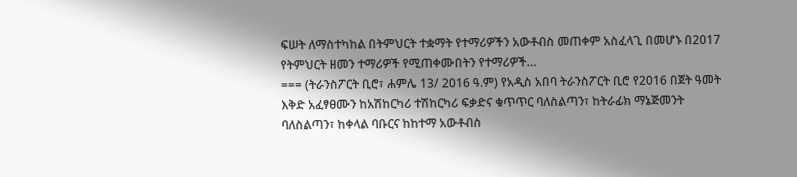ፍሠት ለማስተካከል በትምህርት ተቋማት የተማሪዎችን አውቶብስ መጠቀም አስፈላጊ በመሆኑ በ2017 የትምህርት ዘመን ተማሪዎች የሚጠቀሙበትን የተማሪዎች…
=== (ትራንስፖርት ቢሮ፣ ሐምሌ 13/ 2016 ዓ.ም) የአዲስ አበባ ትራንስፖርት ቢሮ የ2016 በጀት ዓመት እቅድ አፈፃፀሙን ከአሽከርካሪ ተሽከርካሪ ፍቃድና ቁጥጥር ባለስልጣን፣ ከትራፊክ ማኔጅመንት ባለስልጣን፣ ከቀላል ባቡርና ከከተማ አውቶብስ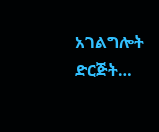አገልግሎት ድርጅት…